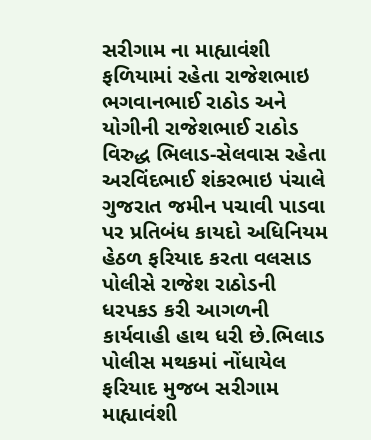સરીગામ ના માહ્યાવંશી ફળિયામાં રહેતા રાજેશભાઇ ભગવાનભાઈ રાઠોડ અને યોગીની રાજેશભાઈ રાઠોડ વિરુદ્ધ ભિલાડ-સેલવાસ રહેતા અરવિંદભાઈ શંકરભાઇ પંચાલે ગુજરાત જમીન પચાવી પાડવા પર પ્રતિબંધ કાયદો અધિનિયમ હેઠળ ફરિયાદ કરતા વલસાડ પોલીસે રાજેશ રાઠોડની ધરપકડ કરી આગળની કાર્યવાહી હાથ ધરી છે.ભિલાડ પોલીસ મથકમાં નોંધાયેલ ફરિયાદ મુજબ સરીગામ માહ્યાવંશી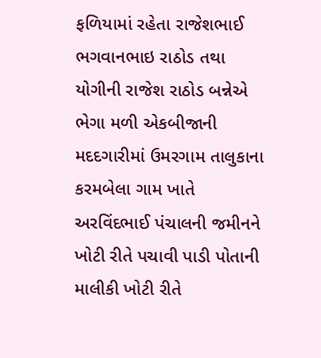ફળિયામાં રહેતા રાજેશભાઈ ભગવાનભાઇ રાઠોડ તથા યોગીની રાજેશ રાઠોડ બન્નેએ ભેગા મળી એકબીજાની મદદગારીમાં ઉમરગામ તાલુકાના કરમબેલા ગામ ખાતે અરવિંદભાઈ પંચાલની જમીનને ખોટી રીતે પચાવી પાડી પોતાની માલીકી ખોટી રીતે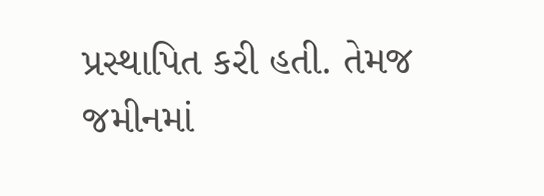પ્રસ્થાપિત કરી હતી. તેમજ જમીનમાં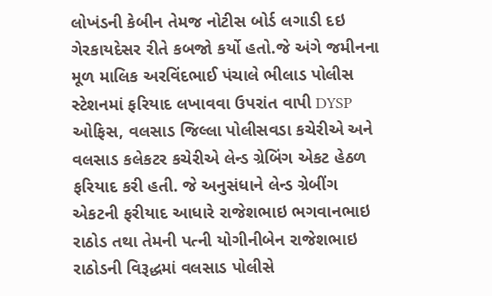લોખંડની કેબીન તેમજ નોટીસ બોર્ડ લગાડી દઇ ગેરકાયદેસર રીતે કબજો કર્યો હતો.જે અંગે જમીનના મૂળ માલિક અરવિંદભાઈ પંચાલે ભીલાડ પોલીસ સ્ટેશનમાં ફરિયાદ લખાવવા ઉપરાંત વાપી DYSP ઓફિસ, વલસાડ જિલ્લા પોલીસવડા કચેરીએ અને વલસાડ કલેકટર કચેરીએ લેન્ડ ગ્રેબિંગ એકટ હેઠળ ફરિયાદ કરી હતી. જે અનુસંધાને લેન્ડ ગ્રેબીંગ એકટની ફરીયાદ આધારે રાજેશભાઇ ભગવાનભાઇ રાઠોડ તથા તેમની પત્ની યોગીનીબેન રાજેશભાઇ રાઠોડની વિરૂદ્ધમાં વલસાડ પોલીસે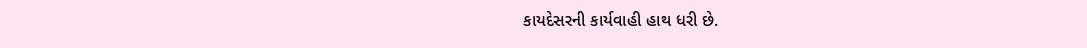કાયદેસરની કાર્યવાહી હાથ ધરી છે.